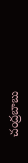చంద్ర‌బాబు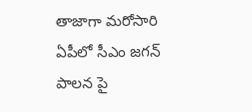తాజాగా మ‌రోసారి ఏపీలో సీఎం జ‌గ‌న్ పాల‌న పై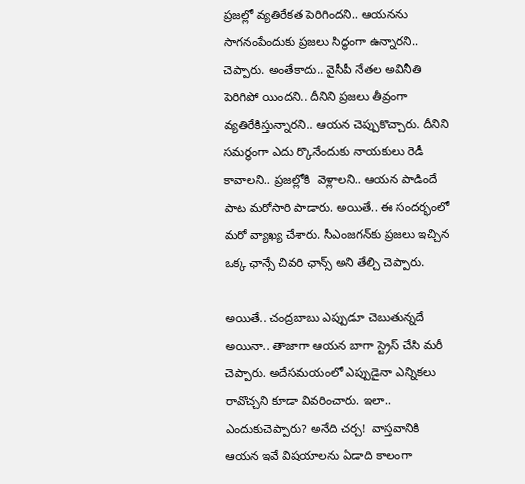ప్ర‌జల్లో వ్య‌తిరేక‌త పెరిగింద‌ని.. ఆయ‌న‌ను సాగ‌నంపేందుకు ప్ర‌జ‌లు సిద్ధంగా ఉన్నార‌ని.. చెప్పారు. అంతేకాదు.. వైసీపీ నేత‌ల అవినీతి పెరిగిపో యిందని.. దీనిని ప్ర‌జలు తీవ్రంగా వ్య‌తిరేకిస్తున్నార‌ని.. ఆయ‌న చెప్పుకొచ్చారు. దీనిని స‌మ‌ర్ధంగా ఎదు ర్కొనేందుకు నాయ‌కులు రెడీ కావాల‌ని.. ప్ర‌జ‌ల్లోకి  వెళ్లాల‌ని.. ఆయ‌న పాడిందే పాట మ‌రోసారి పాడారు. అయితే.. ఈ సంద‌ర్భంలో మ‌రో వ్యాఖ్య చేశారు. సీఎంజ‌గ‌న్‌కు ప్ర‌జ‌లు ఇచ్చిన ఒక్క ఛాన్సే చివ‌రి ఛాన్స్ అని తేల్చి చెప్పారు.

అయితే.. చంద్ర‌బాబు ఎప్పుడూ చెబుతున్న‌దే అయినా.. తాజాగా ఆయ‌న బాగా స్ట్రెస్ చేసి మ‌రీ చెప్పారు. అదేస‌మ‌యంలో ఎప్పుడైనా ఎన్నిక‌లు రావొచ్చ‌ని కూడా వివ‌రించారు. ఇలా.. ఎందుకుచెప్పారు? అనేది చ‌ర్చ‌!  వాస్తవానికి ఆయ‌న ఇవే విష‌యాల‌ను ఏడాది కాలంగా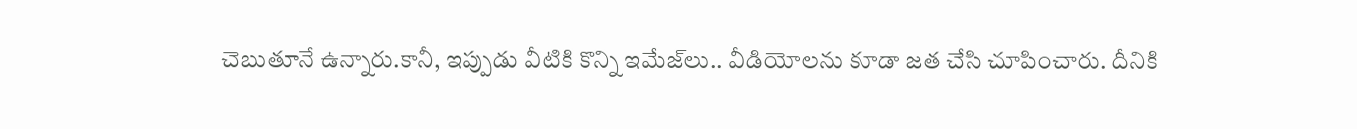చెబుతూనే ఉన్నారు.కానీ, ఇప్పుడు వీటికి కొన్ని ఇమేజ్‌లు.. వీడియోల‌ను కూడా జ‌త చేసి చూపించారు. దీనికి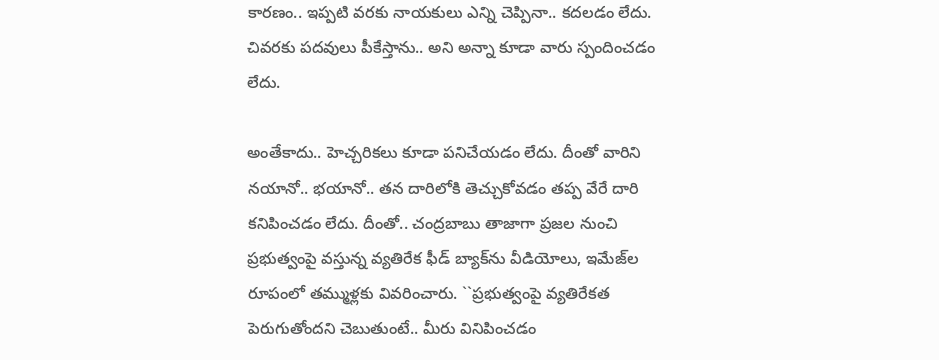కార‌ణం.. ఇప్ప‌టి వ‌ర‌కు నాయ‌కులు ఎన్ని చెప్పినా.. క‌ద‌ల‌డం లేదు. చివ‌ర‌కు ప‌ద‌వులు పీకేస్తాను.. అని అన్నా కూడా వారు స్పందించ‌డం లేదు.

అంతేకాదు.. హెచ్చ‌రిక‌లు కూడా ప‌నిచేయ‌డం లేదు. దీంతో వారిని న‌యానో.. భ‌యానో.. త‌న దారిలోకి తెచ్చుకోవ‌డం త‌ప్ప వేరే దారి క‌నిపించ‌డం లేదు. దీంతో.. చంద్ర‌బాబు తాజాగా ప్ర‌జ‌ల నుంచి ప్ర‌భుత్వంపై వస్తున్న వ్య‌తిరేక ఫీడ్ బ్యాక్‌ను వీడియోలు, ఇమేజ్‌ల రూపంలో త‌మ్ముళ్ల‌కు వివ‌రించారు. ``ప్ర‌భుత్వంపై వ్య‌తిరేక‌త పెరుగుతోంద‌ని చెబుతుంటే.. మీరు వినిపించ‌డం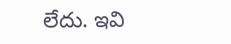లేదు. ఇవి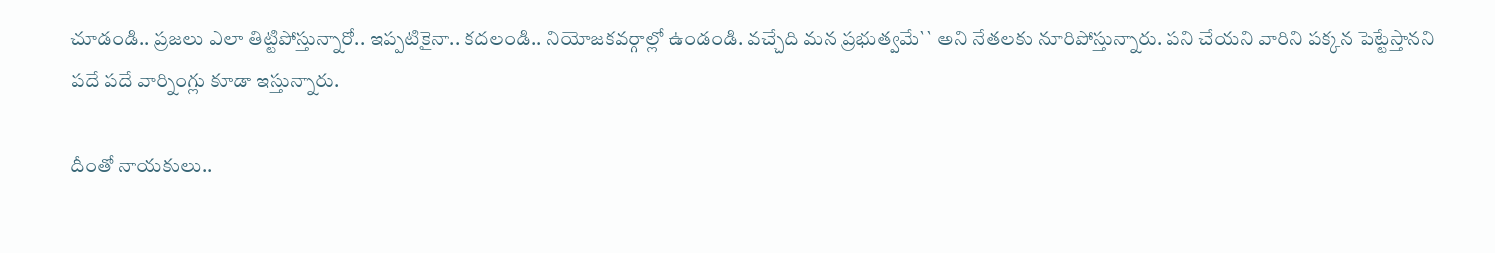చూడండి.. ప్ర‌జ‌లు ఎలా తిట్టిపోస్తున్నారో.. ఇప్ప‌టికైనా.. క‌ద‌లండి.. నియోజ‌క‌వ‌ర్గాల్లో ఉండండి. వ‌చ్చేది మ‌న ప్ర‌భుత్వ‌మే`` అని నేత‌ల‌కు నూరిపోస్తున్నారు. ప‌ని చేయ‌ని వారిని ప‌క్క‌న పెట్టేస్తాన‌ని ప‌దే ప‌దే వార్నింగ్లు కూడా ఇస్తున్నారు.

దీంతో నాయ‌కులు..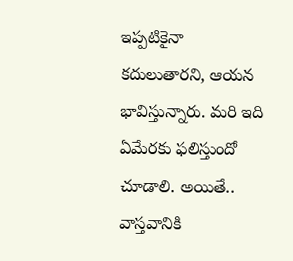ఇప్ప‌టికైనా క‌దులుతార‌ని, ఆయ‌న భావిస్తున్నారు. మ‌రి ఇది ఏమేర‌కు ఫ‌లిస్తుందో చూడాలి. అయితే.. వాస్త‌వానికి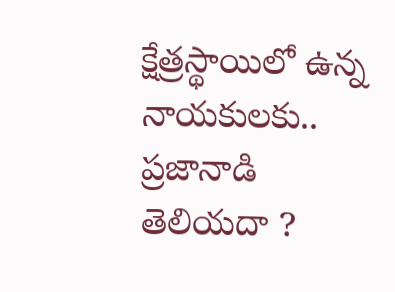క్షేత్ర‌స్థాయిలో ఉన్న నాయ‌కులకు.. ప్ర‌జానాడి తెలియ‌దా ?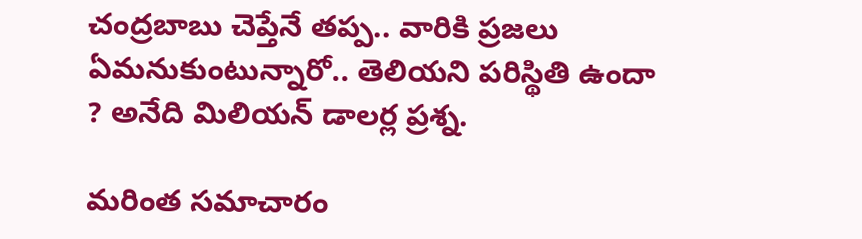చంద్ర‌బాబు చెప్తేనే త‌ప్ప‌.. వారికి ప్ర‌జ‌లు ఏమ‌నుకుంటున్నారో.. తెలియని ప‌రిస్థితి ఉందా ? అనేది మిలియ‌న్ డాల‌ర్ల ప్ర‌శ్న‌.

మరింత సమాచారం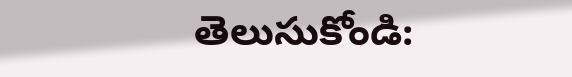తెలుసుకోండి: